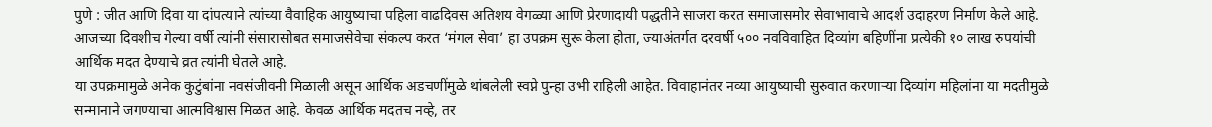पुणे : जीत आणि दिवा या दांपत्याने त्यांच्या वैवाहिक आयुष्याचा पहिला वाढदिवस अतिशय वेगळ्या आणि प्रेरणादायी पद्धतीने साजरा करत समाजासमोर सेवाभावाचे आदर्श उदाहरण निर्माण केले आहे. आजच्या दिवशीच गेल्या वर्षी त्यांनी संसारासोबत समाजसेवेचा संकल्प करत ‘मंगल सेवा’ हा उपक्रम सुरू केला होता, ज्याअंतर्गत दरवर्षी ५०० नवविवाहित दिव्यांग बहिणींना प्रत्येकी १० लाख रुपयांची आर्थिक मदत देण्याचे व्रत त्यांनी घेतले आहे.
या उपक्रमामुळे अनेक कुटुंबांना नवसंजीवनी मिळाली असून आर्थिक अडचणींमुळे थांबलेली स्वप्ने पुन्हा उभी राहिली आहेत. विवाहानंतर नव्या आयुष्याची सुरुवात करणाऱ्या दिव्यांग महिलांना या मदतीमुळे सन्मानाने जगण्याचा आत्मविश्वास मिळत आहे. केवळ आर्थिक मदतच नव्हे, तर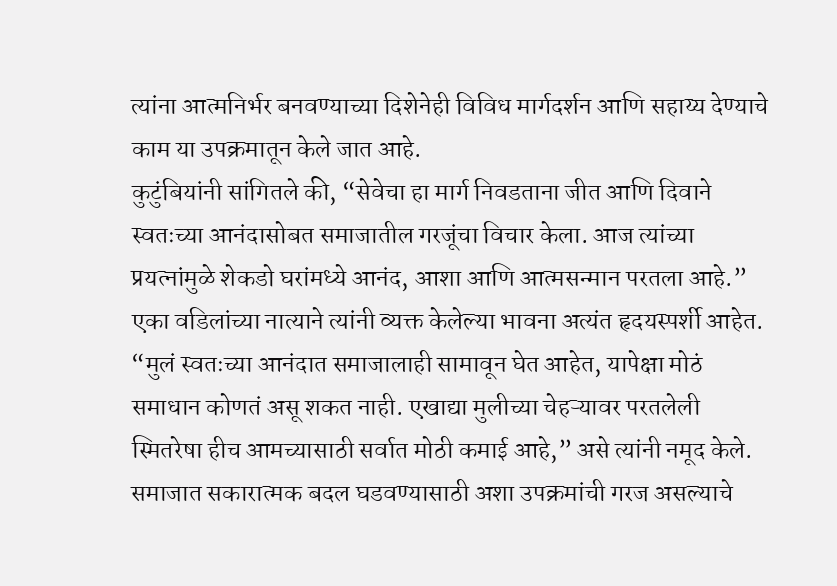त्यांना आत्मनिर्भर बनवण्याच्या दिशेनेही विविध मार्गदर्शन आणि सहाय्य देण्याचे काम या उपक्रमातून केले जात आहे.
कुटुंबियांनी सांगितले की, “सेवेचा हा मार्ग निवडताना जीत आणि दिवाने स्वतःच्या आनंदासोबत समाजातील गरजूंचा विचार केला. आज त्यांच्या प्रयत्नांमुळे शेकडो घरांमध्ये आनंद, आशा आणि आत्मसन्मान परतला आहे.”
एका वडिलांच्या नात्याने त्यांनी व्यक्त केलेल्या भावना अत्यंत हृदयस्पर्शी आहेत. “मुलं स्वतःच्या आनंदात समाजालाही सामावून घेत आहेत, यापेक्षा मोठं समाधान कोणतं असू शकत नाही. एखाद्या मुलीच्या चेहऱ्यावर परतलेली स्मितरेषा हीच आमच्यासाठी सर्वात मोठी कमाई आहे,” असे त्यांनी नमूद केले.
समाजात सकारात्मक बदल घडवण्यासाठी अशा उपक्रमांची गरज असल्याचे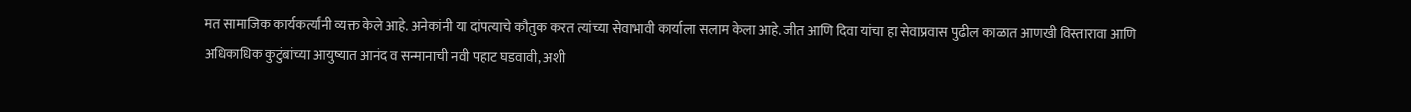मत सामाजिक कार्यकर्त्यांनी व्यक्त केले आहे. अनेकांनी या दांपत्याचे कौतुक करत त्यांच्या सेवाभावी कार्याला सलाम केला आहे. जीत आणि दिवा यांचा हा सेवाप्रवास पुढील काळात आणखी विस्तारावा आणि अधिकाधिक कुटुंबांच्या आयुष्यात आनंद व सन्मानाची नवी पहाट घडवावी, अशी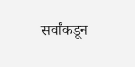सर्वांकडून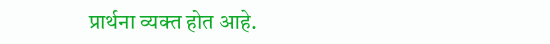प्रार्थना व्यक्त होत आहे.